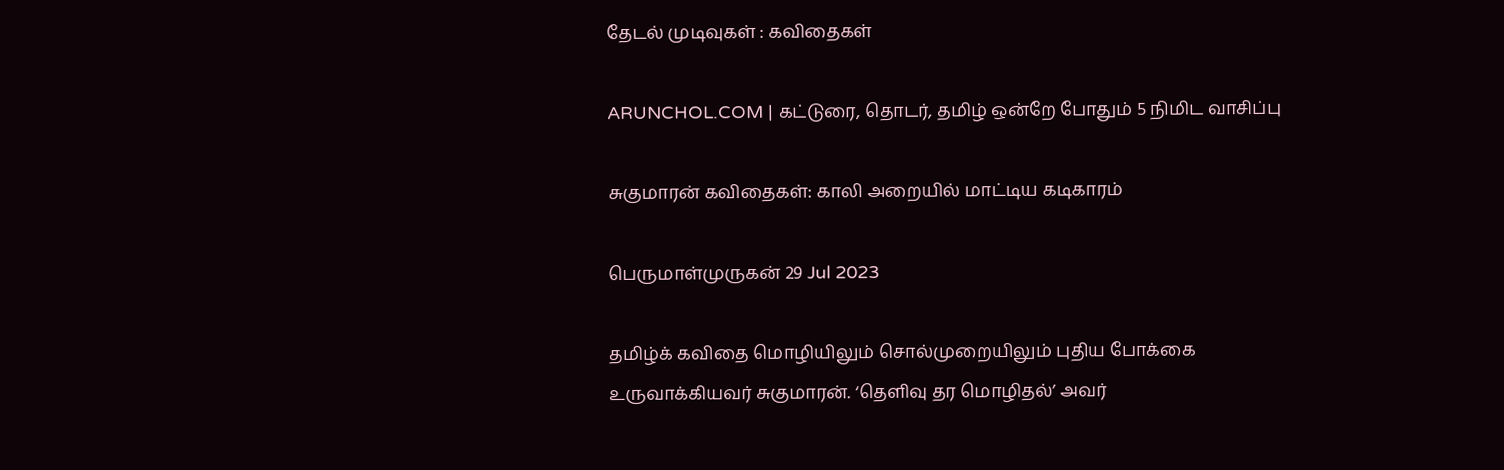தேடல் முடிவுகள் : கவிதைகள்

ARUNCHOL.COM | கட்டுரை, தொடர், தமிழ் ஒன்றே போதும் 5 நிமிட வாசிப்பு

சுகுமாரன் கவிதைகள்: காலி அறையில் மாட்டிய கடிகாரம்

பெருமாள்முருகன் 29 Jul 2023

தமிழ்க் கவிதை மொழியிலும் சொல்முறையிலும் புதிய போக்கை உருவாக்கியவர் சுகுமாரன். ‘தெளிவு தர மொழிதல்’ அவர்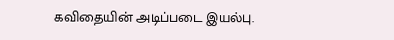கவிதையின் அடிப்படை இயல்பு.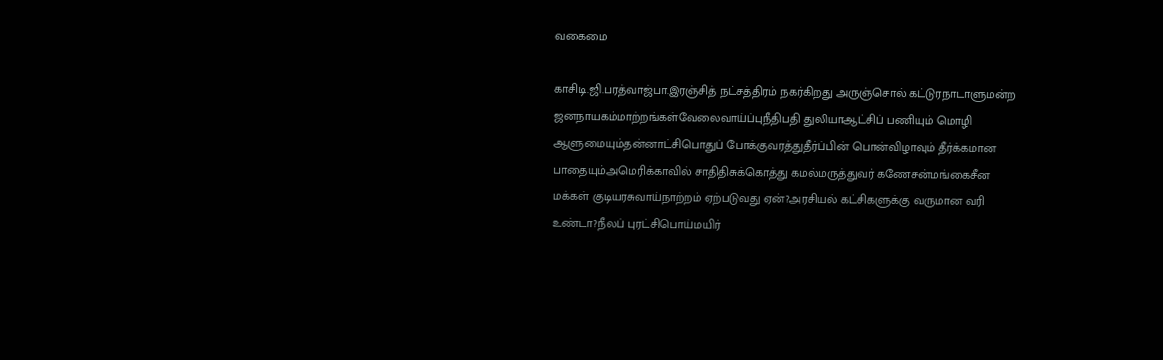வகைமை

காசிடி.ஜி.பரத்வாஜ்பா.இரஞ்சித் நட்சத்திரம் நகர்கிறது அருஞ்சொல் கட்டுரநாடாளுமன்ற ஜனநாயகம்மாற்றங்கள்வேலைவாய்ப்புநீதிபதி துலியாஆட்சிப் பணியும் மொழி ஆளுமையும்தன்னாட்சிபொதுப் போக்குவரத்துதீர்ப்பின் பொன்விழாவும் தீர்க்கமான பாதையும்அமெரிக்காவில் சாதிதிசுக்கொத்து கமல்மருத்துவர் கணேசன்மங்கைசீன மக்கள் குடியரசுவாய்நாற்றம் ஏற்படுவது ஏன்?அரசியல் கட்சிகளுக்கு வருமான வரி உண்டா?நீலப் புரட்சிபொய்மயிர்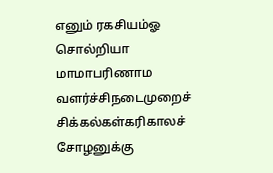எனும் ரகசியம்ஓ சொல்றியா மாமாபரிணாம வளர்ச்சிநடைமுறைச் சிக்கல்கள்கரிகாலச் சோழனுக்கு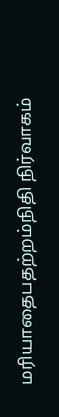மரியாதைபதற்றம்நிதி நிர்வாகம்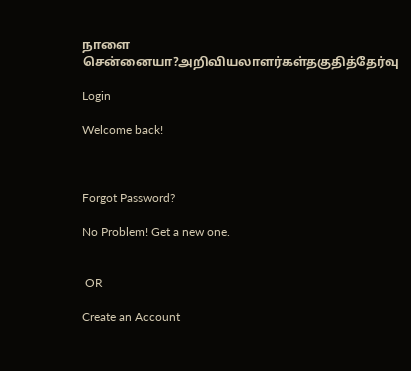நாளை சென்னையா?அறிவியலாளர்கள்தகுதித்தேர்வு

Login

Welcome back!



Forgot Password?

No Problem! Get a new one.


 OR

Create an Account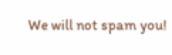We will not spam you!